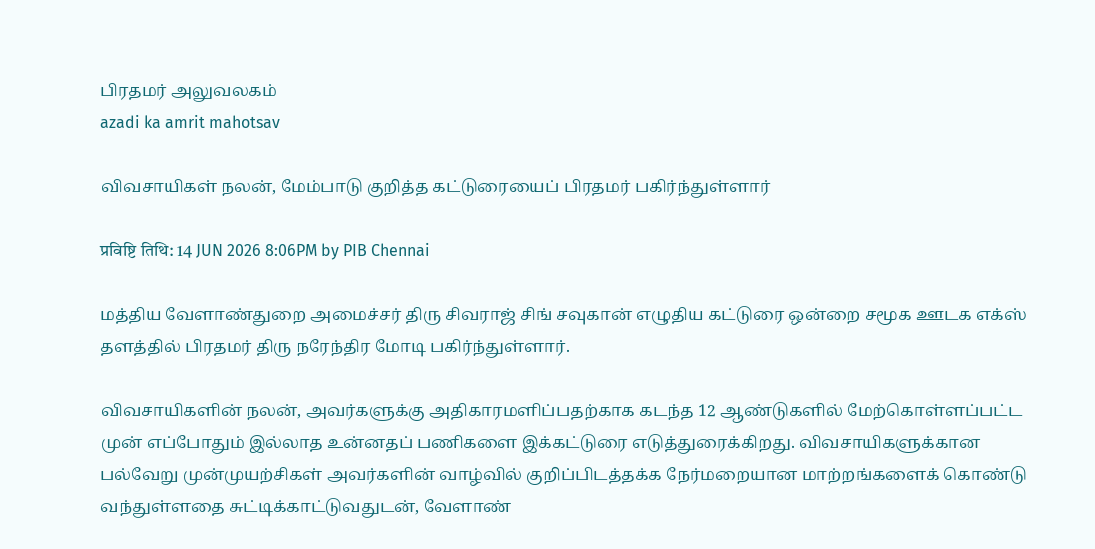பிரதமர் அலுவலகம்
azadi ka amrit mahotsav

விவசாயிகள் நலன், மேம்பாடு குறித்த கட்டுரையைப் பிரதமர் பகிர்ந்துள்ளார்

प्रविष्टि तिथि: 14 JUN 2026 8:06PM by PIB Chennai

மத்திய வேளாண்துறை அமைச்சர் திரு சிவராஜ் சிங் சவுகான் எழுதிய கட்டுரை ஒன்றை சமூக ஊடக எக்ஸ் தளத்தில் பிரதமர் திரு நரேந்திர மோடி பகிர்ந்துள்ளார்.

விவசாயிகளின் நலன், அவர்களுக்கு அதிகாரமளிப்பதற்காக கடந்த 12 ஆண்டுகளில் மேற்கொள்ளப்பட்ட முன் எப்போதும் இல்லாத உன்னதப் பணிகளை இக்கட்டுரை எடுத்துரைக்கிறது. விவசாயிகளுக்கான பல்வேறு முன்முயற்சிகள் அவர்களின் வாழ்வில் குறிப்பிடத்தக்க நேர்மறையான மாற்றங்களைக் கொண்டு வந்துள்ளதை சுட்டிக்காட்டுவதுடன், வேளாண்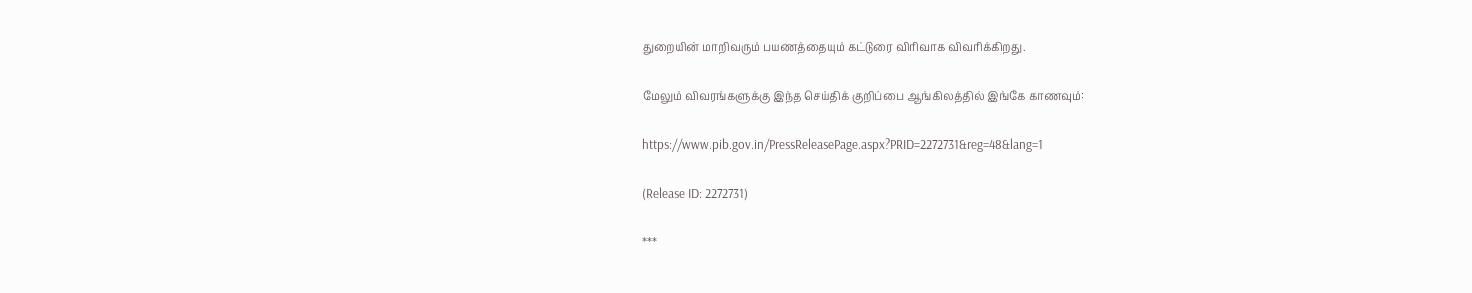துறையின் மாறிவரும் பயணத்தையும் கட்டுரை விரிவாக விவரிக்கிறது.

மேலும் விவரங்களுக்கு இந்த செய்திக் குறிப்பை ஆங்கிலத்தில் இங்கே காணவும்:

https://www.pib.gov.in/PressReleasePage.aspx?PRID=2272731&reg=48&lang=1

(Release ID: 2272731)

***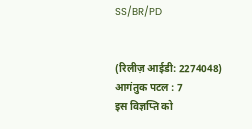SS/BR/PD


(रिलीज़ आईडी: 2274048) आगंतुक पटल : 7
इस विज्ञप्ति को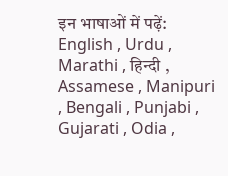इन भाषाओं में पढ़ें: English , Urdu , Marathi , हिन्दी , Assamese , Manipuri , Bengali , Punjabi , Gujarati , Odia ,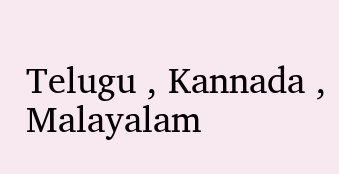Telugu , Kannada , Malayalam